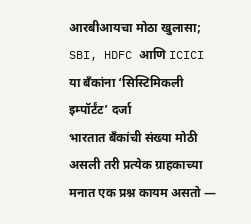आरबीआयचा मोठा खुलासा; SBI, HDFC आणि ICICI या बँकांना ‘सिस्टिमिकली इम्पॉर्टंट’ दर्जा
भारतात बँकांची संख्या मोठी असली तरी प्रत्येक ग्राहकाच्या मनात एक प्रश्न कायम असतो —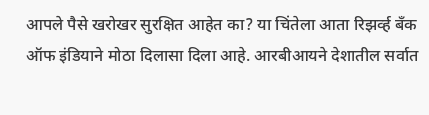आपले पैसे खरोखर सुरक्षित आहेत का? या चिंतेला आता रिझर्व्ह बँक ऑफ इंडियाने मोठा दिलासा दिला आहे. आरबीआयने देशातील सर्वात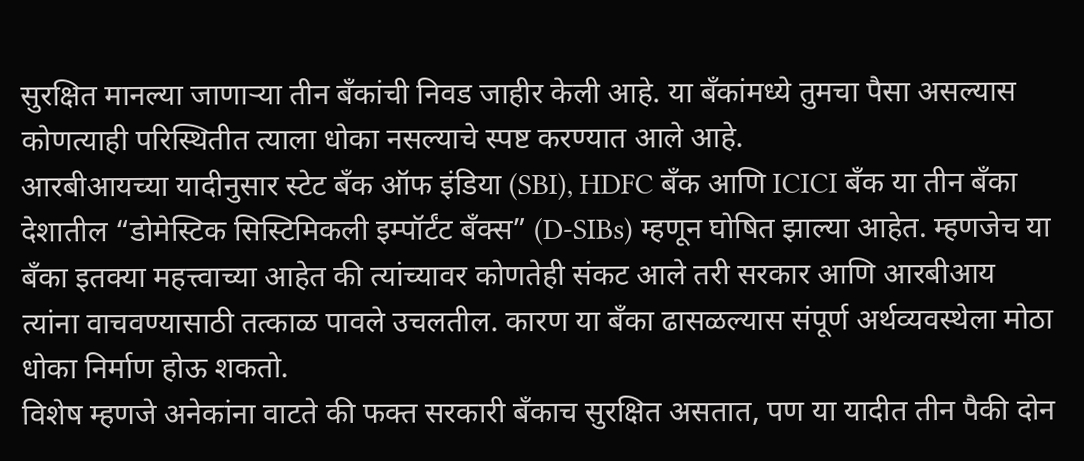सुरक्षित मानल्या जाणाऱ्या तीन बँकांची निवड जाहीर केली आहे. या बँकांमध्ये तुमचा पैसा असल्यास कोणत्याही परिस्थितीत त्याला धोका नसल्याचे स्पष्ट करण्यात आले आहे.
आरबीआयच्या यादीनुसार स्टेट बँक ऑफ इंडिया (SBI), HDFC बँक आणि ICICI बँक या तीन बँका देशातील “डोमेस्टिक सिस्टिमिकली इम्पॉर्टंट बँक्स” (D-SIBs) म्हणून घोषित झाल्या आहेत. म्हणजेच या बँका इतक्या महत्त्वाच्या आहेत की त्यांच्यावर कोणतेही संकट आले तरी सरकार आणि आरबीआय त्यांना वाचवण्यासाठी तत्काळ पावले उचलतील. कारण या बँका ढासळल्यास संपूर्ण अर्थव्यवस्थेला मोठा धोका निर्माण होऊ शकतो.
विशेष म्हणजे अनेकांना वाटते की फक्त सरकारी बँकाच सुरक्षित असतात, पण या यादीत तीन पैकी दोन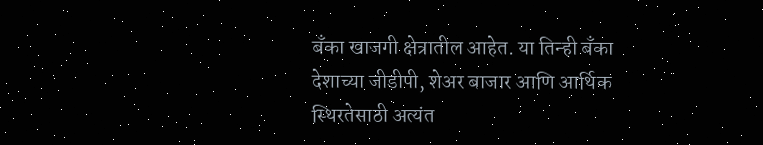बँका खाजगी क्षेत्रातील आहेत. या तिन्ही बँका देशाच्या जीडीपी, शेअर बाजार आणि आर्थिक स्थिरतेसाठी अत्यंत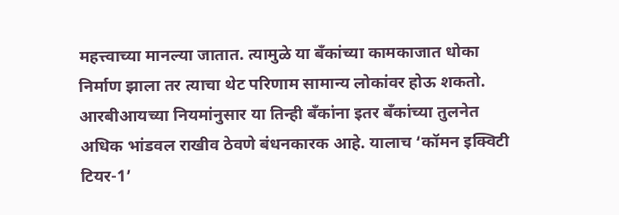महत्त्वाच्या मानल्या जातात. त्यामुळे या बँकांच्या कामकाजात धोका निर्माण झाला तर त्याचा थेट परिणाम सामान्य लोकांवर होऊ शकतो.
आरबीआयच्या नियमांनुसार या तिन्ही बँकांना इतर बँकांच्या तुलनेत अधिक भांडवल राखीव ठेवणे बंधनकारक आहे. यालाच ‘कॉमन इक्विटी टियर-1’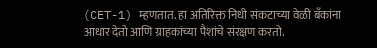(CET-1) म्हणतात. हा अतिरिक्त निधी संकटाच्या वेळी बँकांना आधार देतो आणि ग्राहकांच्या पैशांचे संरक्षण करतो.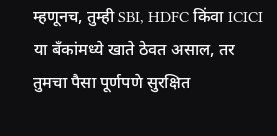म्हणूनच, तुम्ही SBI, HDFC किंवा ICICI या बँकांमध्ये खाते ठेवत असाल, तर तुमचा पैसा पूर्णपणे सुरक्षित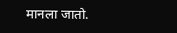मानला जातो.